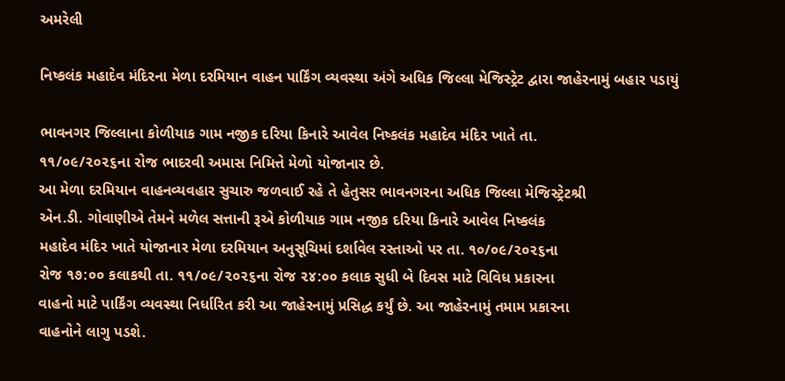અમરેલી

નિષ્કલંક મહાદેવ મંદિરના મેળા દરમિયાન વાહન પાર્કિંગ વ્યવસ્થા અંગે અધિક જિલ્લા મેજિસ્ટ્રેટ દ્વારા જાહેરનામું બહાર પડાયું

ભાવનગર જિલ્લાના કોળીયાક ગામ નજીક દરિયા કિનારે આવેલ નિષ્કલંક મહાદેવ મંદિર ખાતે તા.
૧૧/૦૯/૨૦૨૬ના રોજ ભાદરવી અમાસ નિમિત્તે મેળો યોજાનાર છે.
આ મેળા દરમિયાન વાહનવ્યવહાર સુચારુ જળવાઈ રહે તે હેતુસર ભાવનગરના અધિક જિલ્લા મેજિસ્ટ્રેટશ્રી
એન.ડી. ગોવાણીએ તેમને મળેલ સત્તાની રૂએ કોળીયાક ગામ નજીક દરિયા કિનારે આવેલ નિષ્કલંક
મહાદેવ મંદિર ખાતે યોજાનાર મેળા દરમિયાન અનુસૂચિમાં દર્શાવેલ રસ્તાઓ પર તા. ૧૦/૦૯/૨૦૨૬ના
રોજ ૧૭:૦૦ કલાકથી તા. ૧૧/૦૯/૨૦૨૬ના રોજ ૨૪:૦૦ કલાક સુધી બે દિવસ માટે વિવિધ પ્રકારના
વાહનો માટે પાર્કિંગ વ્યવસ્થા નિર્ધારિત કરી આ જાહેરનામું પ્રસિદ્ધ કર્યું છે. આ જાહેરનામું તમામ પ્રકારના
વાહનોને લાગુ પડશે.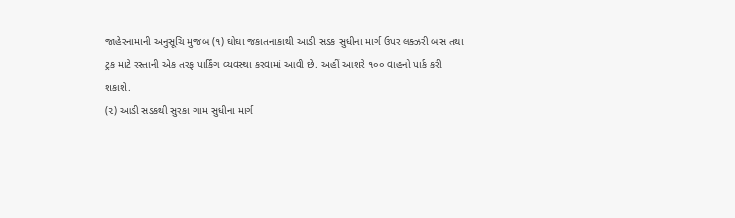જાહેરનામાની અનુસૂચિ મુજબ (૧) ઘોઘા જકાતનાકાથી આડી સડક સુધીના માર્ગ ઉપર લક્ઝરી બસ તથા
ટ્રક માટે રસ્તાની એક તરફ પાર્કિંગ વ્યવસ્થા કરવામાં આવી છે. અહીં આશરે ૧૦૦ વાહનો પાર્ક કરી
શકાશે.
(૨) આડી સડકથી સુરકા ગામ સુધીના માર્ગ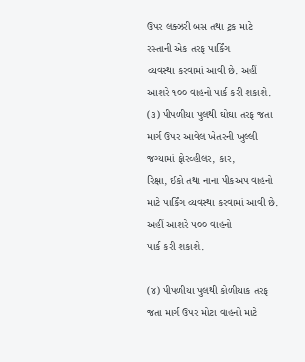ઉપર લક્ઝરી બસ તથા ટ્રક માટે રસ્તાની એક તરફ પાર્કિંગ
વ્યવસ્થા કરવામાં આવી છે. અહીં આશરે ૧૦૦ વાહનો પાર્ક કરી શકાશે.
(૩) પીપળીયા પુલથી ઘોઘા તરફ જતા માર્ગ ઉપર આવેલ ખેતરની ખુલ્લી જગ્યામાં ફોરવ્હીલર, કાર,
રિક્ષા, ઈકો તથા નાના પીકઅપ વાહનો માટે પાર્કિંગ વ્યવસ્થા કરવામાં આવી છે. અહીં આશરે ૫૦૦ વાહનો
પાર્ક કરી શકાશે.

(૪) પીપળીયા પુલથી કોળીયાક તરફ જતા માર્ગ ઉપર મોટા વાહનો માટે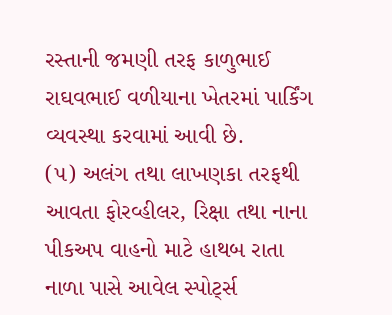રસ્તાની જમણી તરફ કાળુભાઈ
રાઘવભાઈ વળીયાના ખેતરમાં પાર્કિંગ વ્યવસ્થા કરવામાં આવી છે.
(૫) અલંગ તથા લાખણકા તરફથી આવતા ફોરવ્હીલર, રિક્ષા તથા નાના પીકઅપ વાહનો માટે હાથબ રાતા
નાળા પાસે આવેલ સ્પોર્ટ્સ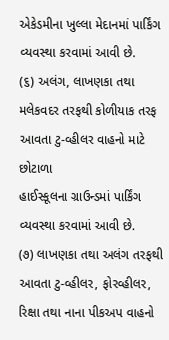એકેડમીના ખુલ્લા મેદાનમાં પાર્કિંગ વ્યવસ્થા કરવામાં આવી છે.
(૬) અલંગ, લાખણકા તથા મલેકવદર તરફથી કોળીયાક તરફ આવતા ટુ-વ્હીલર વાહનો માટે છોટાળા
હાઈસ્કૂલના ગ્રાઉન્ડમાં પાર્કિંગ વ્યવસ્થા કરવામાં આવી છે.
(૭) લાખણકા તથા અલંગ તરફથી આવતા ટુ-વ્હીલર, ફોરવ્હીલર, રિક્ષા તથા નાના પીકઅપ વાહનો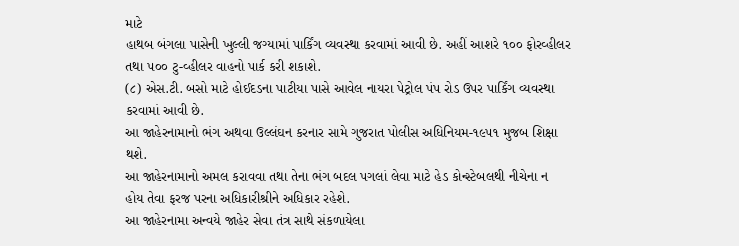માટે
હાથબ બંગલા પાસેની ખુલ્લી જગ્યામાં પાર્કિંગ વ્યવસ્થા કરવામાં આવી છે. અહીં આશરે ૧૦૦ ફોરવ્હીલર
તથા ૫૦૦ ટુ-વ્હીલર વાહનો પાર્ક કરી શકાશે.
(૮) એસ.ટી. બસો માટે હોઈદડના પાટીયા પાસે આવેલ નાયરા પેટ્રોલ પંપ રોડ ઉપર પાર્કિંગ વ્યવસ્થા
કરવામાં આવી છે.
આ જાહેરનામાનો ભંગ અથવા ઉલ્લંઘન કરનાર સામે ગુજરાત પોલીસ અધિનિયમ-૧૯૫૧ મુજબ શિક્ષા
થશે.
આ જાહેરનામાનો અમલ કરાવવા તથા તેના ભંગ બદલ પગલાં લેવા માટે હેડ કોન્સ્ટેબલથી નીચેના ન
હોય તેવા ફરજ પરના અધિકારીશ્રીને અધિકાર રહેશે.
આ જાહેરનામા અન્વયે જાહેર સેવા તંત્ર સાથે સંકળાયેલા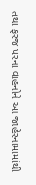તથા ફરજ પરના વાહનોને આ જાહેરનામામાંથી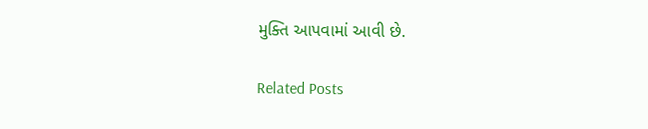મુક્તિ આપવામાં આવી છે.

Related Posts